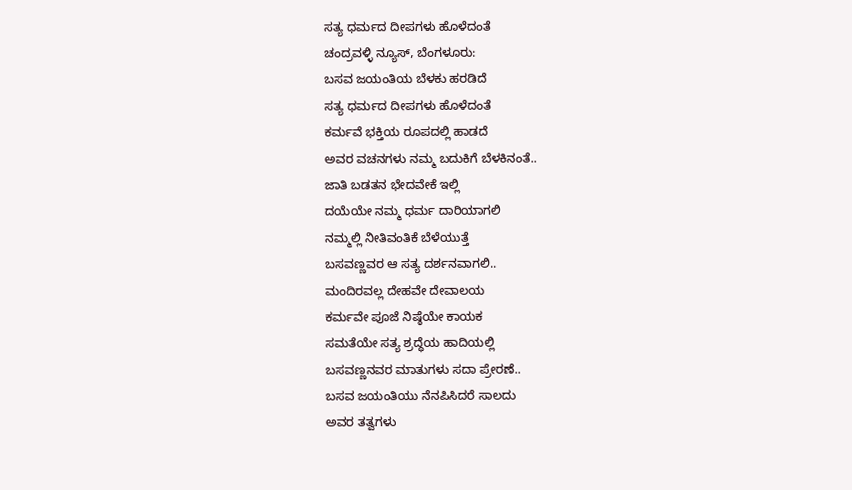ಸತ್ಯ ಧರ್ಮದ ದೀಪಗಳು ಹೊಳೆದಂತೆ
ಚಂದ್ರವಳ್ಳಿ ನ್ಯೂಸ್, ಬೆಂಗಳೂರು:
ಬಸವ ಜಯಂತಿಯ ಬೆಳಕು ಹರಡಿದೆ
ಸತ್ಯ ಧರ್ಮದ ದೀಪಗಳು ಹೊಳೆದಂತೆ
ಕರ್ಮವೆ ಭಕ್ತಿಯ ರೂಪದಲ್ಲಿ ಹಾಡದೆ
ಅವರ ವಚನಗಳು ನಮ್ಮ ಬದುಕಿಗೆ ಬೆಳಕಿನಂತೆ..
ಜಾತಿ ಬಡತನ ಭೇದವೇಕೆ ಇಲ್ಲಿ
ದಯೆಯೇ ನಮ್ಮ ಧರ್ಮ ದಾರಿಯಾಗಲಿ
ನಮ್ಮಲ್ಲಿ ನೀತಿವಂತಿಕೆ ಬೆಳೆಯುತ್ತೆ
ಬಸವಣ್ಣವರ ಆ ಸತ್ಯ ದರ್ಶನವಾಗಲಿ..
ಮಂದಿರವಲ್ಲ ದೇಹವೇ ದೇವಾಲಯ
ಕರ್ಮವೇ ಪೂಜೆ ನಿಷ್ಠೆಯೇ ಕಾಯಕ
ಸಮತೆಯೇ ಸತ್ಯ ಶ್ರದ್ಧೆಯ ಹಾದಿಯಲ್ಲಿ
ಬಸವಣ್ಣನವರ ಮಾತುಗಳು ಸದಾ ಪ್ರೇರಣೆ..
ಬಸವ ಜಯಂತಿಯು ನೆನಪಿಸಿದರೆ ಸಾಲದು
ಅವರ ತತ್ವಗಳು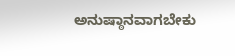ಅನುಷ್ಠಾನವಾಗಬೇಕು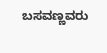ಬಸವಣ್ಣವರು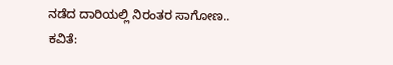ನಡೆದ ದಾರಿಯಲ್ಲಿ ನಿರಂತರ ಸಾಗೋಣ..
ಕವಿತೆ: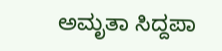ಅಮೃತಾ ಸಿದ್ದಪಾ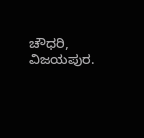ಚೌಧರಿ, ವಿಜಯಪುರ.